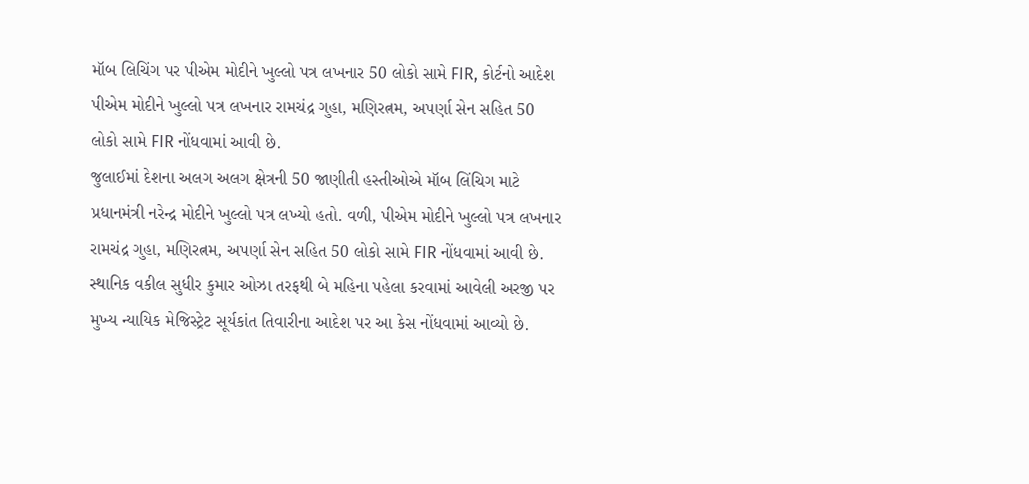મૉબ લિચિંગ પર પીએમ મોદીને ખુલ્લો પત્ર લખનાર 50 લોકો સામે FIR, કોર્ટનો આદેશ
પીએમ મોદીને ખુલ્લો પત્ર લખનાર રામચંદ્ર ગુહા, મણિરત્નમ, અપર્ણા સેન સહિત 50 લોકો સામે FIR નોંધવામાં આવી છે.
જુલાઈમાં દેશના અલગ અલગ ક્ષેત્રની 50 જાણીતી હસ્તીઓએ મૉબ લિંચિગ માટે પ્રધાનમંત્રી નરેન્દ્ર મોદીને ખુલ્લો પત્ર લખ્યો હતો. વળી, પીએમ મોદીને ખુલ્લો પત્ર લખનાર રામચંદ્ર ગુહા, મણિરત્નમ, અપર્ણા સેન સહિત 50 લોકો સામે FIR નોંધવામાં આવી છે. સ્થાનિક વકીલ સુધીર કુમાર ઓઝા તરફથી બે મહિના પહેલા કરવામાં આવેલી અરજી પર મુખ્ય ન્યાયિક મેજિસ્ટ્રેટ સૂર્યકાંત તિવારીના આદેશ પર આ કેસ નોંધવામાં આવ્યો છે.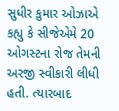સુધીર કુમાર ઓઝાએ કહ્યુ કે સીજેએમે 20 ઓગસ્ટના રોજ તેમની અરજી સ્વીકારી લીધી હતી. ત્યારબાદ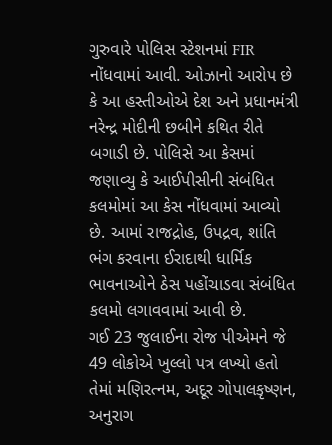ગુરુવારે પોલિસ સ્ટેશનમાં FIR નોંધવામાં આવી. ઓઝાનો આરોપ છે કે આ હસ્તીઓએ દેશ અને પ્રધાનમંત્રી નરેન્દ્ર મોદીની છબીને કથિત રીતે બગાડી છે. પોલિસે આ કેસમાં જણાવ્યુ કે આઈપીસીની સંબંધિત કલમોમાં આ કેસ નોંધવામાં આવ્યો છે. આમાં રાજદ્રોહ, ઉપદ્રવ, શાંતિ ભંગ કરવાના ઈરાદાથી ધાર્મિક ભાવનાઓને ઠેસ પહોંચાડવા સંબંધિત કલમો લગાવવામાં આવી છે.
ગઈ 23 જુલાઈના રોજ પીએમને જે 49 લોકોએ ખુલ્લો પત્ર લખ્યો હતો તેમાં મણિરત્નમ, અદૂર ગોપાલકૃષ્ણન, અનુરાગ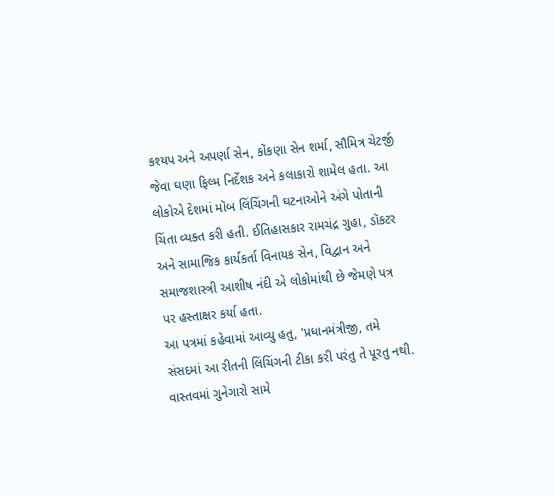કશ્યપ અને અપર્ણા સેન, કોંકણા સેન શર્મા, સૌમિત્ર ચેટર્જી જેવા ઘણા ફિલ્મ નિર્દેશક અને કલાકારો શામેલ હતા. આ લોકોએ દેશમાં મૉબ લિંચિંગની ઘટનાઓને અંગે પોતાની ચિંતા વ્યક્ત કરી હતી. ઈતિહાસકાર રામચંદ્ર ગુહા, ડૉકટર અને સામાજિક કાર્યકર્તા વિનાયક સેન, વિદ્વાન અને સમાજશાસ્ત્રી આશીષ નંદી એ લોકોમાંથી છે જેમણે પત્ર પર હસ્તાક્ષર કર્યા હતા.
આ પત્રમાં કહેવામાં આવ્યુ હતુ, 'પ્રધાનમંત્રીજી, તમે સંસદમાં આ રીતની લિંચિંગની ટીકા કરી પરંતુ તે પૂરતુ નથી. વાસ્તવમાં ગુનેગારો સામે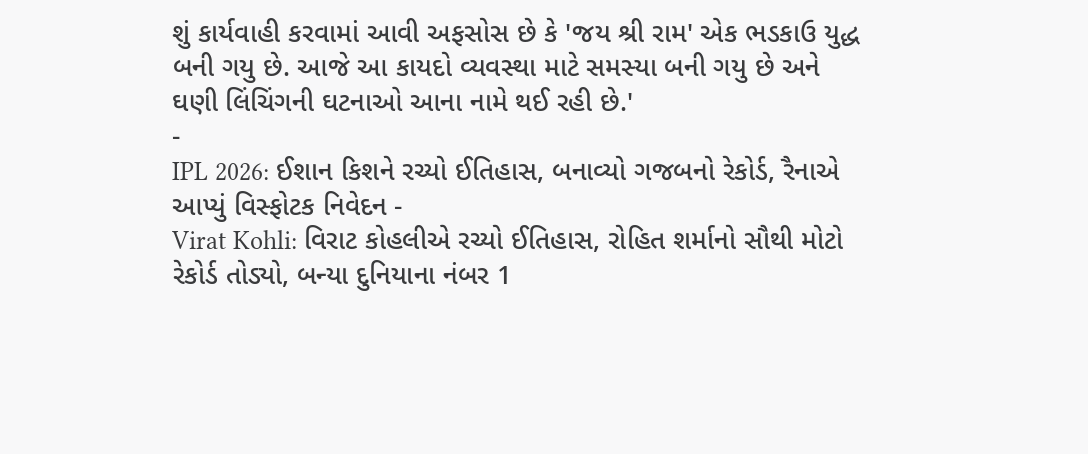શું કાર્યવાહી કરવામાં આવી અફસોસ છે કે 'જય શ્રી રામ' એક ભડકાઉ યુદ્ધ બની ગયુ છે. આજે આ કાયદો વ્યવસ્થા માટે સમસ્યા બની ગયુ છે અને ઘણી લિંચિંગની ઘટનાઓ આના નામે થઈ રહી છે.'
-
IPL 2026: ઈશાન કિશને રચ્યો ઈતિહાસ, બનાવ્યો ગજબનો રેકોર્ડ, રૈનાએ આપ્યું વિસ્ફોટક નિવેદન -
Virat Kohli: વિરાટ કોહલીએ રચ્યો ઈતિહાસ, રોહિત શર્માનો સૌથી મોટો રેકોર્ડ તોડ્યો, બન્યા દુનિયાના નંબર 1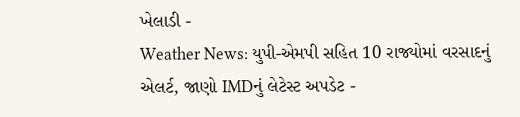ખેલાડી -
Weather News: યુપી-એમપી સહિત 10 રાજ્યોમાં વરસાદનું એલર્ટ, જાણો IMDનું લેટેસ્ટ અપડેટ -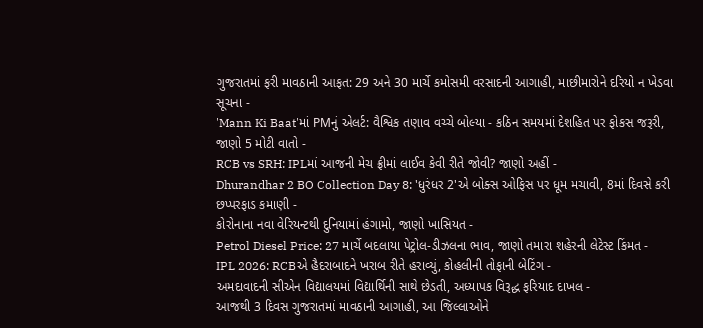ગુજરાતમાં ફરી માવઠાની આફત: 29 અને 30 માર્ચે કમોસમી વરસાદની આગાહી, માછીમારોને દરિયો ન ખેડવા સૂચના -
'Mann Ki Baat'માં PMનું એલર્ટ: વૈશ્વિક તણાવ વચ્ચે બોલ્યા - કઠિન સમયમાં દેશહિત પર ફોકસ જરૂરી, જાણો 5 મોટી વાતો -
RCB vs SRH: IPLમાં આજની મેચ ફ્રીમાં લાઈવ કેવી રીતે જોવી? જાણો અહીં -
Dhurandhar 2 BO Collection Day 8: 'ધુરંધર 2'એ બોક્સ ઓફિસ પર ધૂમ મચાવી, 8માં દિવસે કરી છપ્પરફાડ કમાણી -
કોરોનાના નવા વેરિયન્ટથી દુનિયામાં હંગામો, જાણો ખાસિયત -
Petrol Diesel Price: 27 માર્ચે બદલાયા પેટ્રોલ-ડીઝલના ભાવ, જાણો તમારા શહેરની લેટેસ્ટ કિંમત -
IPL 2026: RCBએ હૈદરાબાદને ખરાબ રીતે હરાવ્યું, કોહલીની તોફાની બેટિંગ -
અમદાવાદની સીએન વિદ્યાલયમાં વિદ્યાર્થિની સાથે છેડતી, અધ્યાપક વિરૂદ્ધ ફરિયાદ દાખલ -
આજથી 3 દિવસ ગુજરાતમાં માવઠાની આગાહી, આ જિલ્લાઓને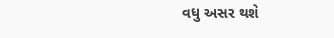વધુ અસર થશે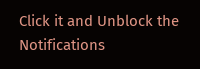Click it and Unblock the Notifications